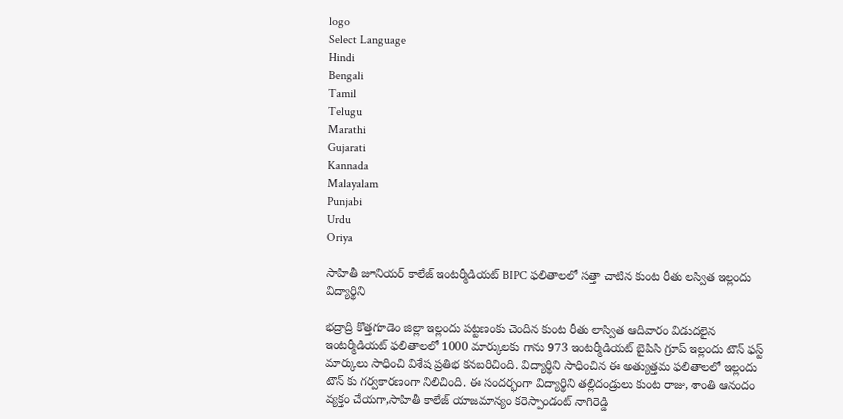logo
Select Language
Hindi
Bengali
Tamil
Telugu
Marathi
Gujarati
Kannada
Malayalam
Punjabi
Urdu
Oriya

సాహితీ జూనియర్ కాలేజ్ ఇంటర్మీడియట్ BIPC ఫలితాలలో సత్తా చాటిన కుంట రీతు లస్విత ఇల్లందు విద్యార్థిని

భద్రాద్రి కొత్తగూడెం జిల్లా ఇల్లందు పట్టణంకు చెందిన కుంట రీతు లాస్విత ఆదివారం విడుదలైన ఇంటర్మీడియట్ ఫలితాలలో 1000 మార్కులకు గాను 973 ఇంటర్మీడియట్ బైపిసి గ్రూప్ ఇల్లందు టౌన్ ఫస్ట్ మార్కులు సాధించి విశేష ప్రతిభ కనబరిచింది. విద్యార్థిని సాధించిన ఈ అత్యుత్తమ ఫలితాలలో ఇల్లందు టౌన్ కు గర్వకారణంగా నిలిచింది. ఈ సందర్భంగా విద్యార్థిని తల్లిదండ్రులు కుంట రాజు, శాంతి ఆనందం వ్యక్తం చేయగా,సాహితీ కాలేజ్ యాజమాన్యం కరెస్పాండంట్ నాగిరెడ్డి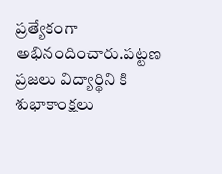ప్రత్యేకంగా అభినందించారు.పట్టణ ప్రజలు విద్యార్థిని కి శుభాకాంక్షలు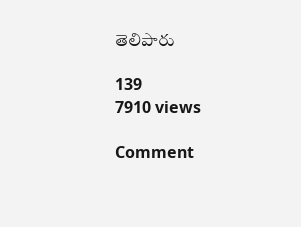తెలిపారు

139
7910 views

Comment